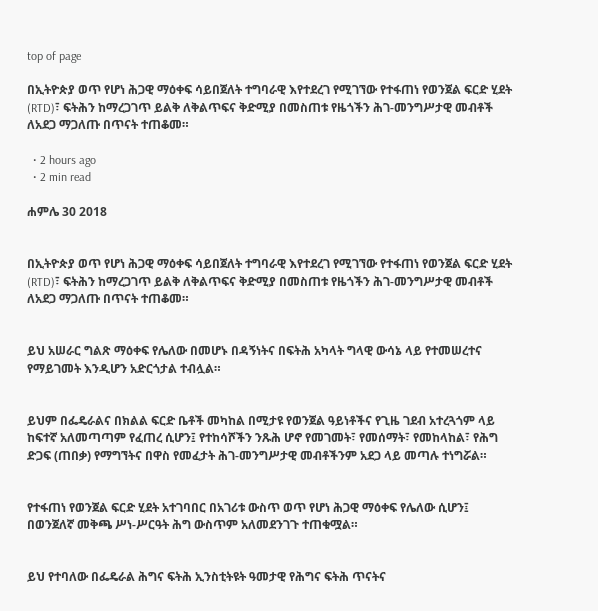top of page

በኢትዮጵያ ወጥ የሆነ ሕጋዊ ማዕቀፍ ሳይበጀለት ተግባራዊ እየተደረገ የሚገኘው የተፋጠነ የወንጀል ፍርድ ሂደት (RTD)፣ ፍትሕን ከማረጋገጥ ይልቅ ለቅልጥፍና ቅድሚያ በመስጠቱ የዜጎችን ሕገ-መንግሥታዊ መብቶች ለአደጋ ማጋለጡ በጥናት ተጠቆመ።

  • 2 hours ago
  • 2 min read

ሐምሌ 30 2018


በኢትዮጵያ ወጥ የሆነ ሕጋዊ ማዕቀፍ ሳይበጀለት ተግባራዊ እየተደረገ የሚገኘው የተፋጠነ የወንጀል ፍርድ ሂደት (RTD)፣ ፍትሕን ከማረጋገጥ ይልቅ ለቅልጥፍና ቅድሚያ በመስጠቱ የዜጎችን ሕገ-መንግሥታዊ መብቶች ለአደጋ ማጋለጡ በጥናት ተጠቆመ።


ይህ አሠራር ግልጽ ማዕቀፍ የሌለው በመሆኑ በዳኝነትና በፍትሕ አካላት ግላዊ ውሳኔ ላይ የተመሠረተና የማይገመት እንዲሆን አድርጎታል ተብሏል።


ይህም በፌዴራልና በክልል ፍርድ ቤቶች መካከል በሚታዩ የወንጀል ዓይነቶችና የጊዜ ገደብ አተረጓጎም ላይ ከፍተኛ አለመጣጣም የፈጠረ ሲሆን፤ የተከሳሾችን ንጹሕ ሆኖ የመገመት፣ የመሰማት፣ የመከላከል፣ የሕግ ድጋፍ (ጠበቃ) የማግኘትና በዋስ የመፈታት ሕገ-መንግሥታዊ መብቶችንም አደጋ ላይ መጣሉ ተነግሯል።


የተፋጠነ የወንጀል ፍርድ ሂደት አተገባበር በአገሪቱ ውስጥ ወጥ የሆነ ሕጋዊ ማዕቀፍ የሌለው ሲሆን፤ በወንጀለኛ መቅጫ ሥነ-ሥርዓት ሕግ ውስጥም አለመደንገጉ ተጠቁሟል።


ይህ የተባለው በፌዴራል ሕግና ፍትሕ ኢንስቲትዩት ዓመታዊ የሕግና ፍትሕ ጥናትና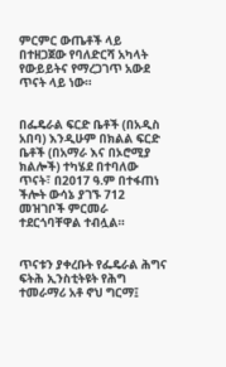ምርምር ውጤቶች ላይ በተዘጋጀው የባለድርሻ አካላት የውይይትና የማረጋገጥ አውደ ጥናት ላይ ነው።


በፌዴራል ፍርድ ቤቶች (በአዲስ አበባ) እንዲሁም በክልል ፍርድ ቤቶች (በአማራ እና በኦሮሚያ ክልሎች) ተካሄደ በተባለው ጥናት፣ በ2017 ዓ.ም በተፋጠነ ችሎት ውሳኔ ያገኙ 712 መዝገቦች ምርመራ ተደርጎባቸዋል ተብሏል።


ጥናቱን ያቀረቡት የፌዴራል ሕግና ፍትሕ ኢንስቲትዩት የሕግ ተመራማሪ አቶ ኖህ ግርማ፤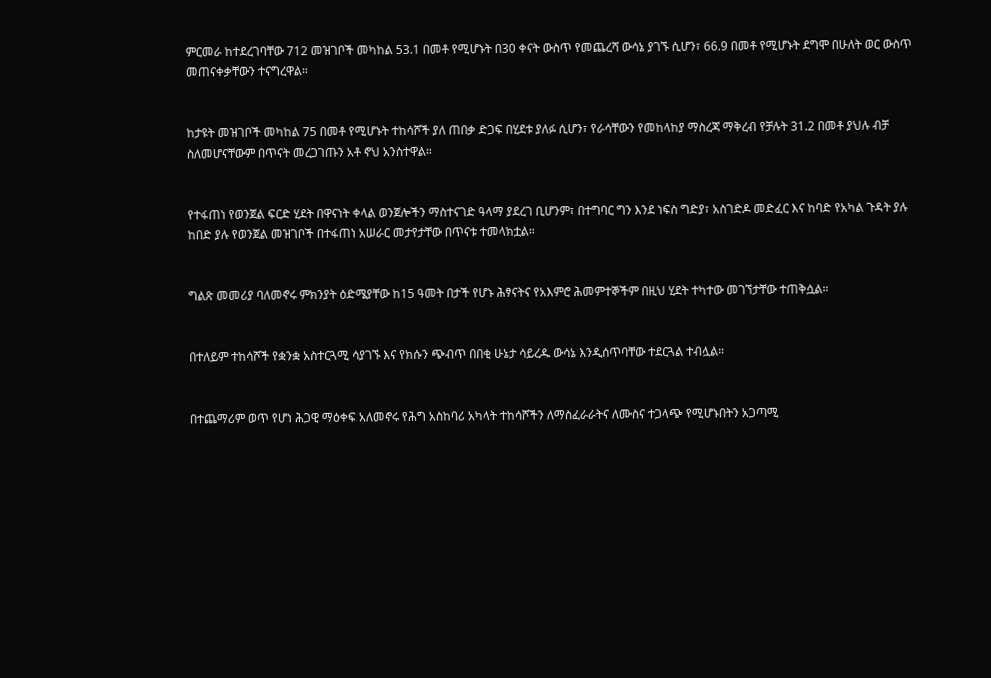ምርመራ ከተደረገባቸው 712 መዝገቦች መካከል 53.1 በመቶ የሚሆኑት በ30 ቀናት ውስጥ የመጨረሻ ውሳኔ ያገኙ ሲሆን፣ 66.9 በመቶ የሚሆኑት ደግሞ በሁለት ወር ውስጥ መጠናቀቃቸውን ተናግረዋል።


ከታዩት መዝገቦች መካከል 75 በመቶ የሚሆኑት ተከሳሾች ያለ ጠበቃ ድጋፍ በሂደቱ ያለፉ ሲሆን፣ የራሳቸውን የመከላከያ ማስረጃ ማቅረብ የቻሉት 31.2 በመቶ ያህሉ ብቻ ስለመሆናቸውም በጥናት መረጋገጡን አቶ ኖህ አንስተዋል።


የተፋጠነ የወንጀል ፍርድ ሂደት በዋናነት ቀላል ወንጀሎችን ማስተናገድ ዓላማ ያደረገ ቢሆንም፣ በተግባር ግን እንደ ነፍስ ግድያ፣ አስገድዶ መድፈር እና ከባድ የአካል ጉዳት ያሉ ከበድ ያሉ የወንጀል መዝገቦች በተፋጠነ አሠራር መታየታቸው በጥናቱ ተመላክቷል።


ግልጽ መመሪያ ባለመኖሩ ምክንያት ዕድሜያቸው ከ15 ዓመት በታች የሆኑ ሕፃናትና የአእምሮ ሕመምተኞችም በዚህ ሂደት ተካተው መገኘታቸው ተጠቅሷል።


በተለይም ተከሳሾች የቋንቋ አስተርጓሚ ሳያገኙ እና የክሱን ጭብጥ በበቂ ሁኔታ ሳይረዱ ውሳኔ እንዲሰጥባቸው ተደርጓል ተብሏል።


በተጨማሪም ወጥ የሆነ ሕጋዊ ማዕቀፍ አለመኖሩ የሕግ አስከባሪ አካላት ተከሳሾችን ለማስፈራራትና ለሙስና ተጋላጭ የሚሆኑበትን አጋጣሚ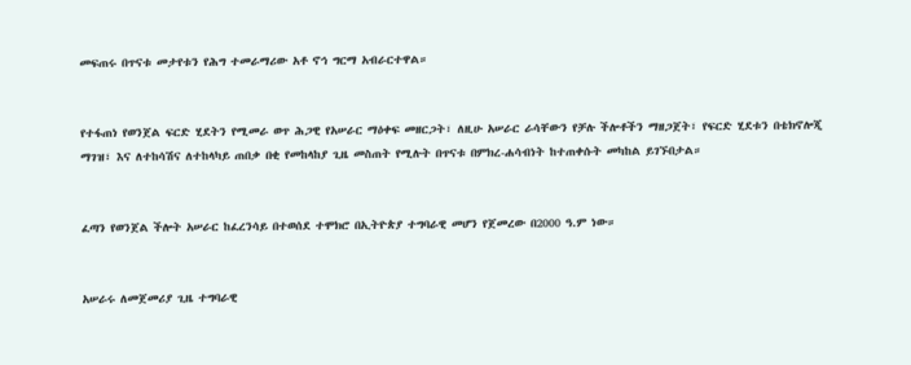መፍጠሩ በጥናቱ መታየቱን የሕግ ተመራማሪው አቶ ኖኅ ግርማ አብራርተዋል።


የተፋጠነ የወንጀል ፍርድ ሂደትን የሚመራ ወጥ ሕጋዊ የአሠራር ማዕቀፍ መዘርጋት፣ ለዚሁ አሠራር ራሳቸውን የቻሉ ችሎቶችን ማዘጋጀት፣ የፍርድ ሂደቱን በቴክኖሎጂ ማገዝ፣ እና ለተከሳሽና ለተከላካይ ጠበቃ በቂ የመከላከያ ጊዜ መስጠት የሚሉት በጥናቱ በምክረ-ሐሳብነት ከተጠቀሱት መካከል ይገኙበታል።


ፈጣን የወንጀል ችሎት አሠራር ከፈረንሳይ በተወሰደ ተሞክሮ በኢትዮጵያ ተግባራዊ መሆን የጀመረው በ2000 ዓ.ም ነው።


አሠራሩ ለመጀመሪያ ጊዜ ተግባራዊ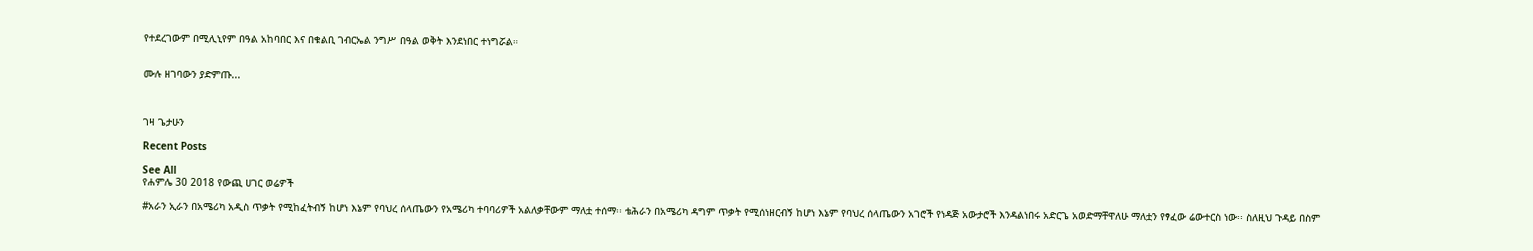የተደረገውም በሚሊኒየም በዓል አከባበር እና በቁልቢ ገብርኤል ንግሥ በዓል ወቅት እንደነበር ተነግሯል።


ሙሉ ዘገባውን ያድምጡ...



ገዛ ጌታሁን

Recent Posts

See All
የሐምሌ 30 2018 የውጪ ሀገር ወሬዎች

#አራን ኢራን በአሜሪካ አዲስ ጥቃት የሚከፈትብኝ ከሆነ እኔም የባህረ ሰላጤውን የአሜሪካ ተባባሪዎች አልለቃቸውም ማለቷ ተሰማ፡፡ ቴሕራን በአሜሪካ ዳግም ጥቃት የሚሰነዘርብኝ ከሆነ እኔም የባህረ ሰላጤውን አገሮች የነዳጅ አውታሮች እንዳልነበሩ አድርጌ አወድማቸዋለሁ ማለቷን የፃፈው ሬውተርስ ነው፡፡ ስለዚህ ጉዳይ በስም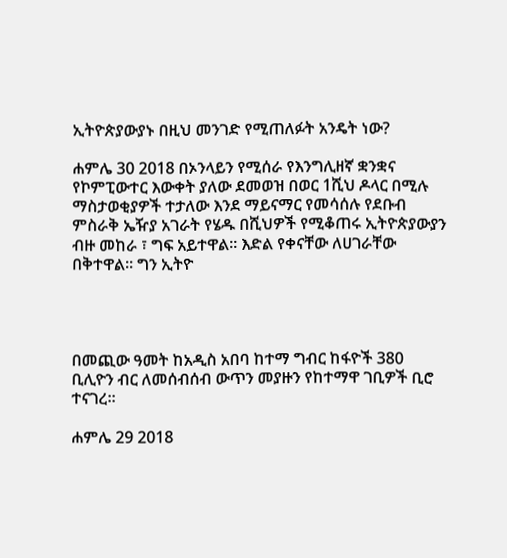ኢትዮጵያውያኑ በዚህ መንገድ የሚጠለፉት አንዴት ነው?

ሐምሌ 30 2018 በኦንላይን የሚሰራ የእንግሊዘኛ ቋንቋና የኮምፒውተር እውቀት ያለው ደመወዝ በወር 1ሺህ ዶላር በሚሉ ማስታወቂያዎች ተታለው እንደ ማይናማር የመሳሰሉ የደቡብ ምስራቅ ኤዥያ አገራት የሄዱ በሺህዎች የሚቆጠሩ ኢትዮጵያውያን ብዙ መከራ ፣ ግፍ አይተዋል፡፡ እድል የቀናቸው ለሀገራቸው በቅተዋል፡፡ ግን ኢትዮ




በመጪው ዓመት ከአዲስ አበባ ከተማ ግብር ከፋዮች 380 ቢሊዮን ብር ለመሰብሰብ ውጥን መያዙን የከተማዋ ገቢዎች ቢሮ ተናገረ።

ሐምሌ 29 2018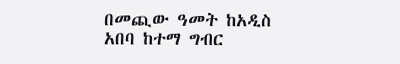በመጪው ዓመት ከአዲስ አበባ ከተማ ግብር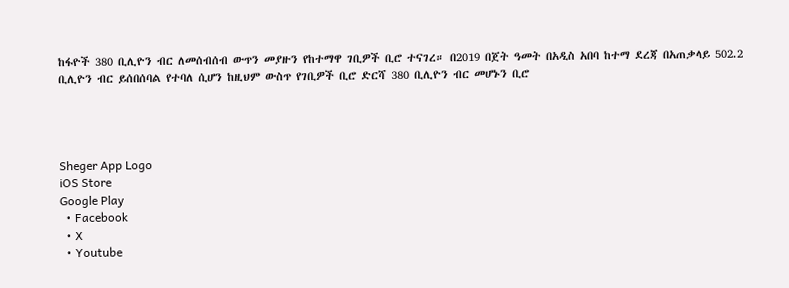ከፋዮች 380 ቢሊዮን ብር ለመሰብሰብ ውጥን መያዙን የከተማዋ ገቢዎች ቢሮ ተናገረ። በ2019 በጀት ዓመት በአዲስ አበባ ከተማ ደረጃ በአጠቃላይ 502.2 ቢሊዮን ብር ይሰበሰባል የተባለ ሲሆን ከዚህም ውስጥ የገቢዎች ቢሮ ድርሻ 380 ቢሊዮን ብር መሆኑን ቢሮ




Sheger App Logo
iOS Store
Google Play
  • Facebook
  • X
  • Youtube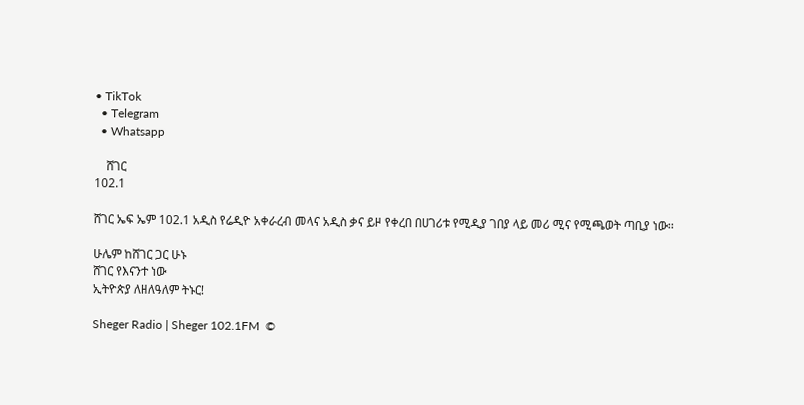• TikTok
  • Telegram
  • Whatsapp

    ሸገር
102.1

ሸገር ኤፍ ኤም 102.1 አዲስ የሬዲዮ አቀራረብ መላና አዲስ ቃና ይዞ የቀረበ በሀገሪቱ የሚዲያ ገበያ ላይ መሪ ሚና የሚጫወት ጣቢያ ነው፡፡

ሁሌም ከሸገር ጋር ሁኑ
ሸገር የእናንተ ነው
ኢትዮጵያ ለዘለዓለም ትኑር!

Sheger Radio | Sheger 102.1FM  ©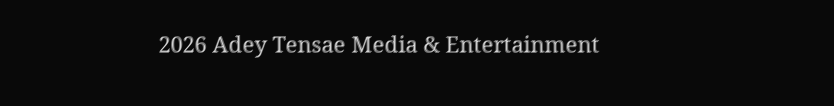2026 Adey Tensae Media & Entertainment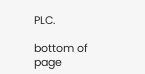PLC.

bottom of page